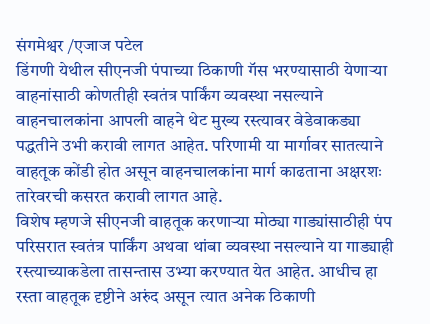संगमेश्वर /एजाज पटेल
डिंगणी येथील सीएनजी पंपाच्या ठिकाणी गॅस भरण्यासाठी येणाऱ्या वाहनांसाठी कोणतीही स्वतंत्र पार्किंग व्यवस्था नसल्याने वाहनचालकांना आपली वाहने थेट मुख्य रस्त्यावर वेडेवाकड्या पद्धतीने उभी करावी लागत आहेत. परिणामी या मार्गावर सातत्याने वाहतूक कोंडी होत असून वाहनचालकांना मार्ग काढताना अक्षरशः तारेवरची कसरत करावी लागत आहे.
विशेष म्हणजे सीएनजी वाहतूक करणाऱ्या मोठ्या गाड्यांसाठीही पंप परिसरात स्वतंत्र पार्किंग अथवा थांबा व्यवस्था नसल्याने या गाड्याही रस्त्याच्याकडेला तासन्तास उभ्या करण्यात येत आहेत. आधीच हा रस्ता वाहतूक दृष्टीने अरुंद असून त्यात अनेक ठिकाणी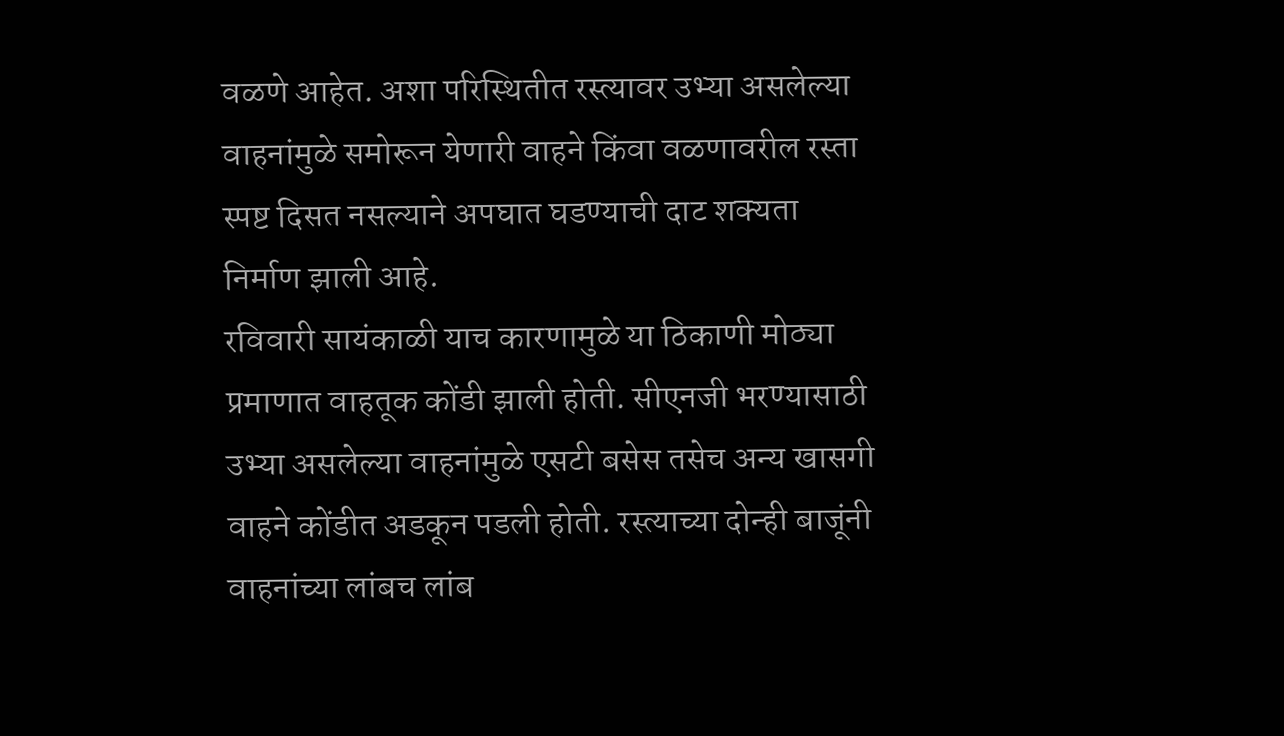वळणे आहेत. अशा परिस्थितीत रस्त्यावर उभ्या असलेल्या वाहनांमुळे समोरून येणारी वाहने किंवा वळणावरील रस्ता स्पष्ट दिसत नसल्याने अपघात घडण्याची दाट शक्यता निर्माण झाली आहे.
रविवारी सायंकाळी याच कारणामुळे या ठिकाणी मोठ्या प्रमाणात वाहतूक कोंडी झाली होती. सीएनजी भरण्यासाठी उभ्या असलेल्या वाहनांमुळे एसटी बसेस तसेच अन्य खासगी वाहने कोंडीत अडकून पडली होती. रस्त्याच्या दोन्ही बाजूंनी वाहनांच्या लांबच लांब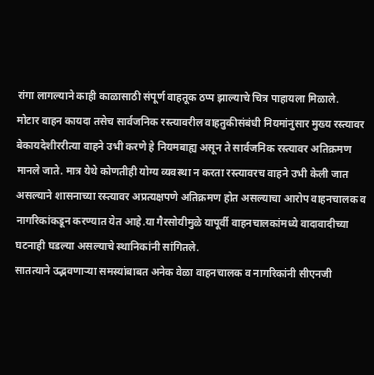रांगा लागल्याने काही काळासाठी संपूर्ण वाहतूक ठप्प झाल्याचे चित्र पाहायला मिळाले.
मोटार वाहन कायदा तसेच सार्वजनिक रस्त्यावरील वाहतुकीसंबंधी नियमांनुसार मुख्य रस्त्यावर बेकायदेशीररीत्या वाहने उभी करणे हे नियमबाह्य असून ते सार्वजनिक रस्त्यावर अतिक्रमण मानले जाते. मात्र येथे कोणतीही योग्य व्यवस्था न करता रस्त्यावरच वाहने उभी केली जात असल्याने शासनाच्या रस्त्यावर अप्रत्यक्षपणे अतिक्रमण होत असल्याचा आरोप वाहनचालक व नागरिकांकडून करण्यात येत आहे.या गैरसोयीमुळे यापूर्वी वाहनचालकांमध्ये वादावादीच्या घटनाही घडल्या असल्याचे स्थानिकांनी सांगितले.
सातत्याने उद्भवणाऱ्या समस्यांबाबत अनेक वेळा वाहनचालक व नागरिकांनी सीएनजी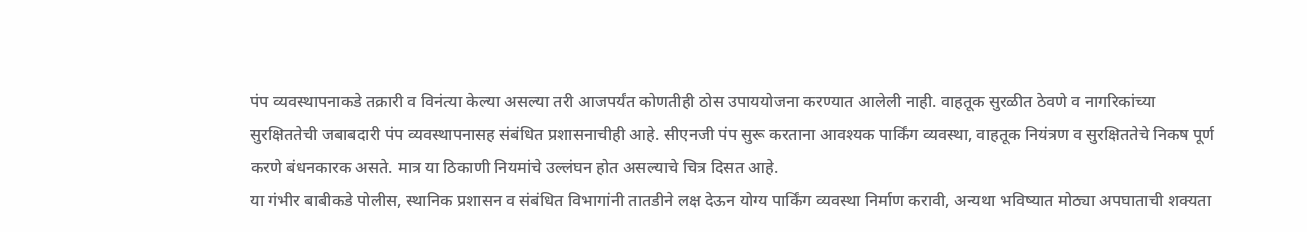पंप व्यवस्थापनाकडे तक्रारी व विनंत्या केल्या असल्या तरी आजपर्यंत कोणतीही ठोस उपाययोजना करण्यात आलेली नाही. वाहतूक सुरळीत ठेवणे व नागरिकांच्या सुरक्षिततेची जबाबदारी पंप व्यवस्थापनासह संबंधित प्रशासनाचीही आहे. सीएनजी पंप सुरू करताना आवश्यक पार्किंग व्यवस्था, वाहतूक नियंत्रण व सुरक्षिततेचे निकष पूर्ण करणे बंधनकारक असते. मात्र या ठिकाणी नियमांचे उल्लंघन होत असल्याचे चित्र दिसत आहे.
या गंभीर बाबीकडे पोलीस, स्थानिक प्रशासन व संबंधित विभागांनी तातडीने लक्ष देऊन योग्य पार्किंग व्यवस्था निर्माण करावी, अन्यथा भविष्यात मोठ्या अपघाताची शक्यता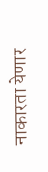नाकारता येणार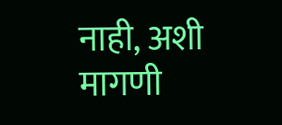नाही, अशी मागणी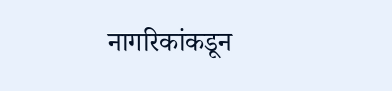नागरिकांकडून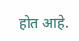होत आहे.